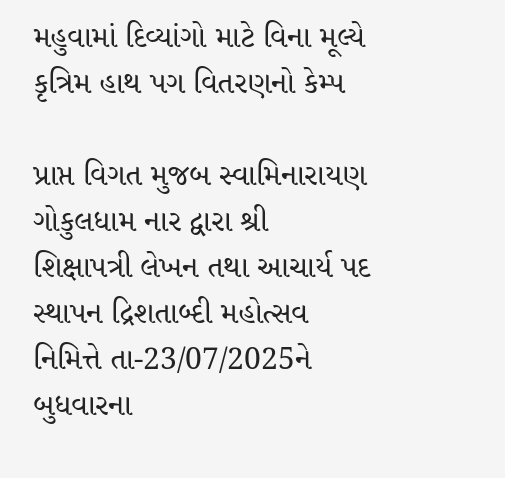મહુવામાં દિવ્યાંગો માટે વિના મૂલ્યે કૃત્રિમ હાથ પગ વિતરણનો કેમ્પ

પ્રાપ્ત વિગત મુજબ સ્વામિનારાયણ ગોકુલધામ નાર દ્વારા શ્રી શિક્ષાપત્રી લેખન તથા આચાર્ય પદ સ્થાપન દ્રિશતાબ્દી મહોત્સવ નિમિત્તે તા-23/07/2025ને બુધવારના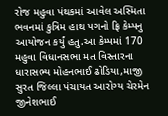રોજ મહુવા પંથકમાં આવેલ અસ્મિતા ભવનમાં કુત્રિમ હાથ પગનો ફ્રિ કેમ્પનુ આયોજન કર્યું હતુ.આ કેમ્પમાં 170
મહુવા વિધાનસભા મત વિસ્તારના ધારાસભ્ય મોહનભાઈ ઢોડિયા,માજી સુરત જિલ્લા પંચાયત આરોગ્ય ચેરમેન જીનેશભાઈ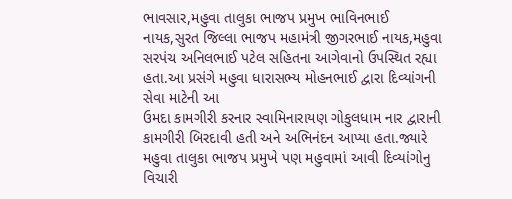ભાવસાર,મહુવા તાલુકા ભાજપ પ્રમુખ ભાવિનભાઈ નાયક,સુરત જિલ્લા ભાજપ મહામંત્રી જીગરભાઈ નાયક,મહુવા સરપંચ અનિલભાઈ પટેલ સહિતના આગેવાનો ઉપસ્થિત રહ્યા હતા.આ પ્રસંગે મહુવા ધારાસભ્ય મોહનભાઈ દ્વારા દિવ્યાંગની સેવા માટેની આ
ઉમદા કામગીરી કરનાર સ્વામિનારાયણ ગોકુલધામ નાર દ્વારાની કામગીરી બિરદાવી હતી અને અભિનંદન આપ્યા હતા.જ્યારે મહુવા તાલુકા ભાજપ પ્રમુખે પણ મહુવામાં આવી દિવ્યાંગોનુ વિચારી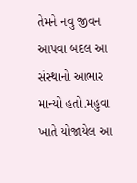તેમને નવુ જીવન આપવા બદલ આ સંસ્થાનો આભાર માન્યો હતો.મહુવા ખાતે યોજાયેલ આ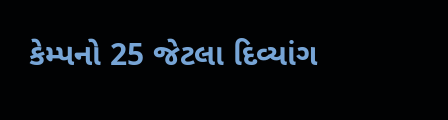કેમ્પનો 25 જેટલા દિવ્યાંગ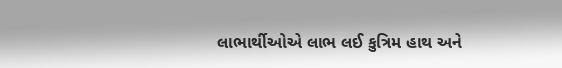લાભાર્થીઓએ લાભ લઈ કુત્રિમ હાથ અને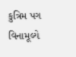કુત્રિમ પગ વિનામૂલ્યે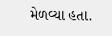મેળવ્યા હતા.